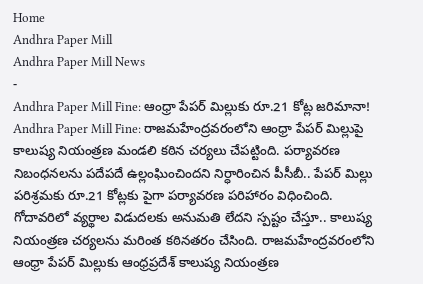Home
Andhra Paper Mill
Andhra Paper Mill News
-
Andhra Paper Mill Fine: ఆంధ్రా పేపర్ మిల్లుకు రూ.21 కోట్ల జరిమానా!
Andhra Paper Mill Fine: రాజమహేంద్రవరంలోని ఆంధ్రా పేపర్ మిల్లుపై కాలుష్య నియంత్రణ మండలి కఠిన చర్యలు చేపట్టింది. పర్యావరణ నిబంధనలను పదేపదే ఉల్లంఘించిందని నిర్ధారించిన పీసీబీ.. పేపర్ మిల్లు పరిశ్రమకు రూ.21 కోట్లకు పైగా పర్యావరణ పరిహారం విధించింది. గోదావరిలో వ్యర్థాల విడుదలకు అనుమతి లేదని స్పష్టం చేస్తూ.. కాలుష్య నియంత్రణ చర్యలను మరింత కఠినతరం చేసింది. రాజమహేంద్రవరంలోని ఆంధ్రా పేపర్ మిల్లుకు ఆంధ్రప్రదేశ్ కాలుష్య నియంత్రణ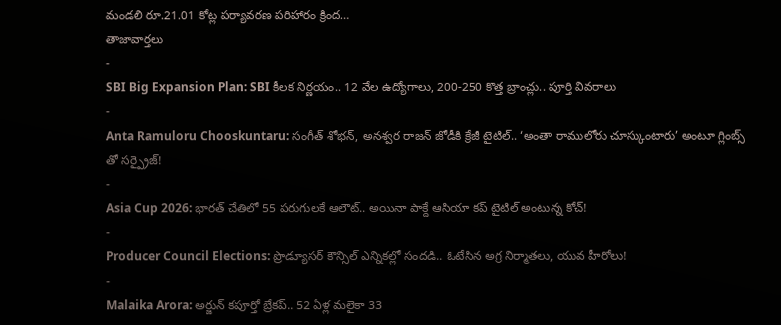మండలి రూ.21.01 కోట్ల పర్యావరణ పరిహారం క్రింద…
తాజావార్తలు
-
SBI Big Expansion Plan: SBI కీలక నిర్ణయం.. 12 వేల ఉద్యోగాలు, 200-250 కొత్త బ్రాంచ్లు.. పూర్తి వివరాలు
-
Anta Ramuloru Chooskuntaru: సంగీత్ శోభన్, అనశ్వర రాజన్ జోడీకి క్రేజీ టైటిల్.. ‘అంతా రాములోరు చూస్కుంటారు’ అంటూ గ్లింబ్స్ తో సర్ప్రైజ్!
-
Asia Cup 2026: భారత్ చేతిలో 55 పరుగులకే ఆలౌట్.. అయినా పాక్దే ఆసియా కప్ టైటిల్ అంటున్న కోచ్!
-
Producer Council Elections: ప్రొడ్యూసర్ కౌన్సిల్ ఎన్నికల్లో సందడి.. ఓటేసిన అగ్ర నిర్మాతలు, యువ హీరోలు!
-
Malaika Arora: అర్జున్ కపూర్తో బ్రేకప్.. 52 ఏళ్ల మలైకా 33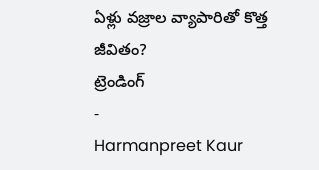ఏళ్లు వజ్రాల వ్యాపారితో కొత్త జీవితం?
ట్రెండింగ్
-
Harmanpreet Kaur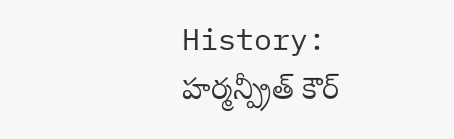History: హర్మన్ప్రీత్ కౌర్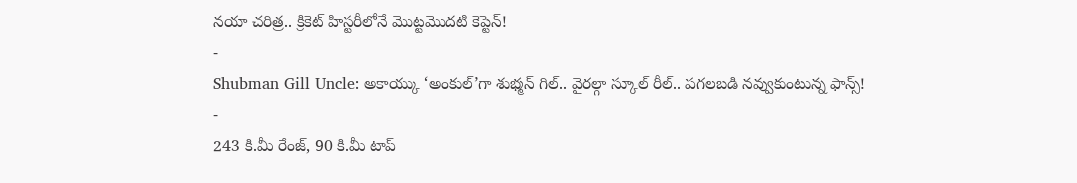నయా చరిత్ర.. క్రికెట్ హిస్టరీలోనే మొట్టమొదటి కెప్టెన్!
-
Shubman Gill Uncle: అకాయ్కు ‘అంకుల్’గా శుభ్మన్ గిల్.. వైరల్గా స్కూల్ రీల్.. పగలబడి నవ్వుకుంటున్న ఫాన్స్!
-
243 కి.మీ రేంజ్, 90 కి.మీ టాప్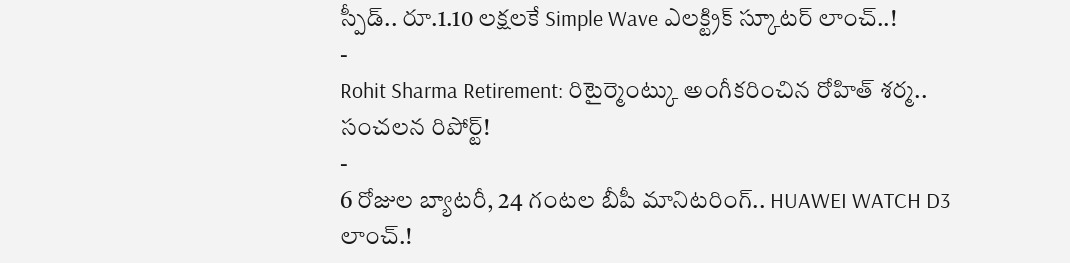స్పీడ్.. రూ.1.10 లక్షలకే Simple Wave ఎలక్ట్రిక్ స్కూటర్ లాంచ్..!
-
Rohit Sharma Retirement: రిటైర్మెంట్కు అంగీకరించిన రోహిత్ శర్మ.. సంచలన రిపోర్ట్!
-
6 రోజుల బ్యాటరీ, 24 గంటల బీపీ మానిటరింగ్.. HUAWEI WATCH D3 లాంచ్.!